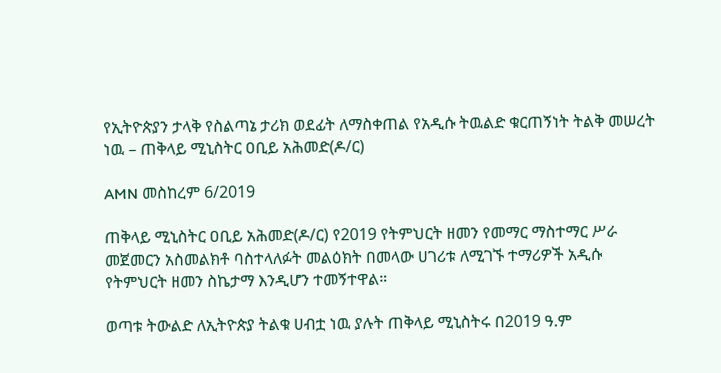የኢትዮጵያን ታላቅ የስልጣኔ ታሪክ ወደፊት ለማስቀጠል የአዲሱ ትዉልድ ቁርጠኝነት ትልቅ መሠረት ነዉ – ጠቅላይ ሚኒስትር ዐቢይ አሕመድ(ዶ/ር)

AMN መስከረም 6/2019

ጠቅላይ ሚኒስትር ዐቢይ አሕመድ(ዶ/ር) የ2019 የትምህርት ዘመን የመማር ማስተማር ሥራ መጀመርን አስመልክቶ ባስተላለፉት መልዕክት በመላው ሀገሪቱ ለሚገኙ ተማሪዎች አዲሱ የትምህርት ዘመን ስኬታማ እንዲሆን ተመኝተዋል።

ወጣቱ ትውልድ ለኢትዮጵያ ትልቁ ሀብቷ ነዉ ያሉት ጠቅላይ ሚኒስትሩ በ2019 ዓ.ም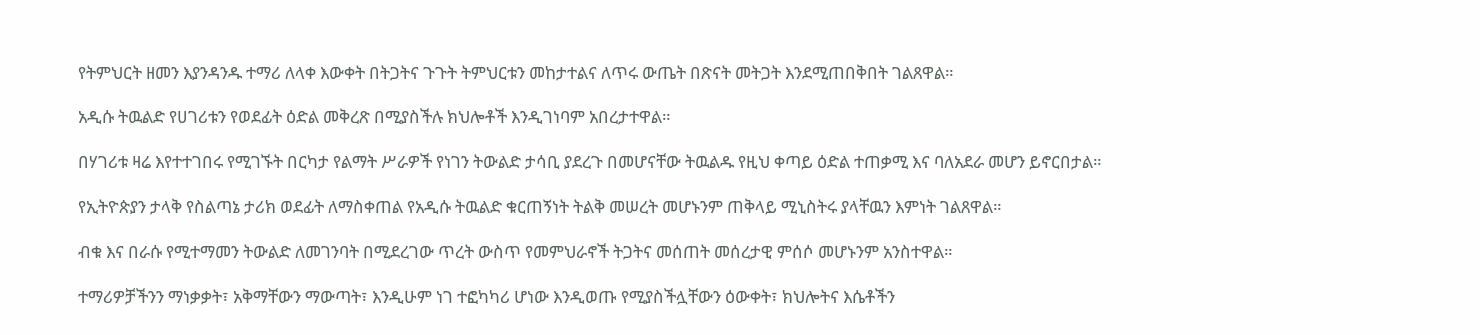የትምህርት ዘመን እያንዳንዱ ተማሪ ለላቀ እውቀት በትጋትና ጉጉት ትምህርቱን መከታተልና ለጥሩ ውጤት በጽናት መትጋት እንደሚጠበቅበት ገልጸዋል።

አዲሱ ትዉልድ የሀገሪቱን የወደፊት ዕድል መቅረጽ በሚያስችሉ ክህሎቶች እንዲገነባም አበረታተዋል።

በሃገሪቱ ዛሬ እየተተገበሩ የሚገኙት በርካታ የልማት ሥራዎች የነገን ትውልድ ታሳቢ ያደረጉ በመሆናቸው ትዉልዱ የዚህ ቀጣይ ዕድል ተጠቃሚ እና ባለአደራ መሆን ይኖርበታል።

የኢትዮጵያን ታላቅ የስልጣኔ ታሪክ ወደፊት ለማስቀጠል የአዲሱ ትዉልድ ቁርጠኝነት ትልቅ መሠረት መሆኑንም ጠቅላይ ሚኒስትሩ ያላቸዉን እምነት ገልጸዋል።

ብቁ እና በራሱ የሚተማመን ትውልድ ለመገንባት በሚደረገው ጥረት ውስጥ የመምህራኖች ትጋትና መሰጠት መሰረታዊ ምሰሶ መሆኑንም አንስተዋል።

ተማሪዎቻችንን ማነቃቃት፣ አቅማቸውን ማውጣት፣ እንዲሁም ነገ ተፎካካሪ ሆነው እንዲወጡ የሚያስችሏቸውን ዕውቀት፣ ክህሎትና እሴቶችን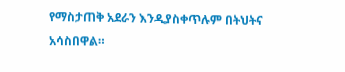የማስታጠቅ አደራን እንዲያስቀጥሉም በትህትና አሳስበዋል።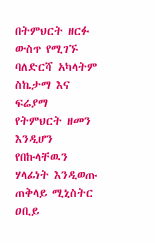በትምህርት ዘርፉ ውስጥ የሚገኙ ባለድርሻ አካላትም ስኬታማ እና ፍሬያማ የትምህርት ዘመን እንዲሆን የበኩላቸዉን ሃላፊነት እንዲወጡ ጠቅላይ ሚኒስትር ዐቢይ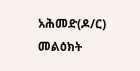አሕመድ(ዶ/ር) መልዕክት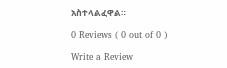አስተላልፈዋል።

0 Reviews ( 0 out of 0 )

Write a Review